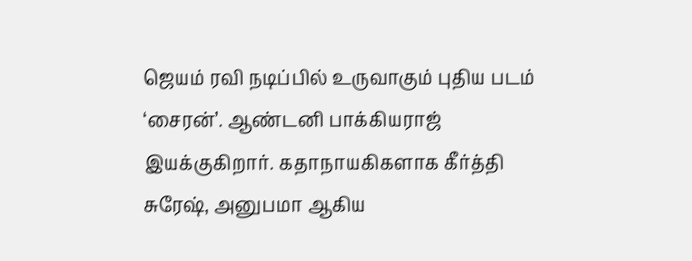ஜெயம் ரவி நடிப்பில் உருவாகும் புதிய படம் ‘சைரன்’. ஆண்டனி பாக்கியராஜ் இயக்குகிறார். கதாநாயகிகளாக கீர்த்தி சுரேஷ், அனுபமா ஆகிய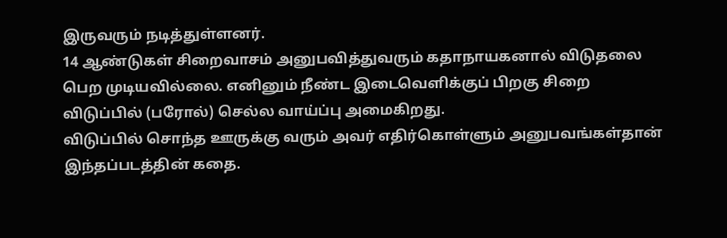இருவரும் நடித்துள்ளனர்.
14 ஆண்டுகள் சிறைவாசம் அனுபவித்துவரும் கதாநாயகனால் விடுதலை பெற முடியவில்லை. எனினும் நீண்ட இடைவெளிக்குப் பிறகு சிறை விடுப்பில் (பரோல்) செல்ல வாய்ப்பு அமைகிறது.
விடுப்பில் சொந்த ஊருக்கு வரும் அவர் எதிர்கொள்ளும் அனுபவங்கள்தான் இந்தப்படத்தின் கதை.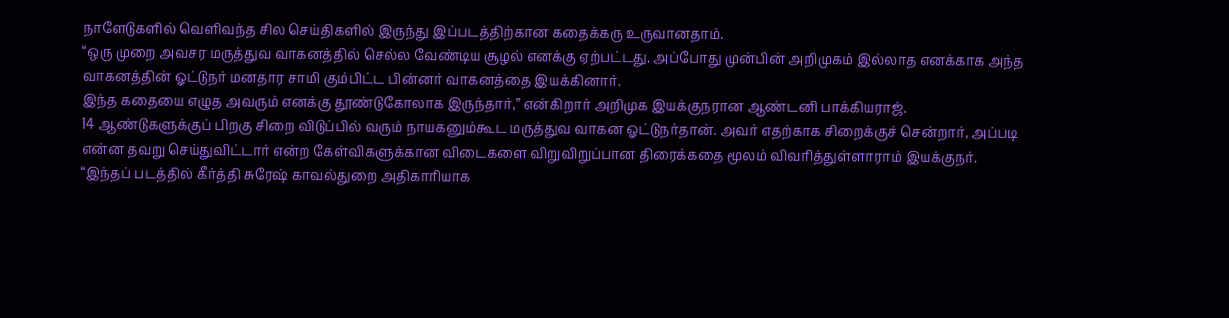நாளேடுகளில் வெளிவந்த சில செய்திகளில் இருந்து இப்படத்திற்கான கதைக்கரு உருவானதாம்.
“ஒரு முறை அவசர மருத்துவ வாகனத்தில் செல்ல வேண்டிய சூழல் எனக்கு ஏற்பட்டது. அப்போது முன்பின் அறிமுகம் இல்லாத எனக்காக அந்த வாகனத்தின் ஓட்டுநர் மனதார சாமி கும்பிட்ட பின்னர் வாகனத்தை இயக்கினார்.
இந்த கதையை எழுத அவரும் எனக்கு தூண்டுகோலாக இருந்தார்,” என்கிறார் அறிமுக இயக்குநரான ஆண்டனி பாக்கியராஜ்.
14 ஆண்டுகளுக்குப் பிறகு சிறை விடுப்பில் வரும் நாயகனும்கூட மருத்துவ வாகன ஓட்டுநர்தான். அவர் எதற்காக சிறைக்குச் சென்றார், அப்படி என்ன தவறு செய்துவிட்டார் என்ற கேள்விகளுக்கான விடைகளை விறுவிறுப்பான திரைக்கதை மூலம் விவரித்துள்ளாராம் இயக்குநர்.
“இந்தப் படத்தில் கீர்த்தி சுரேஷ் காவல்துறை அதிகாரியாக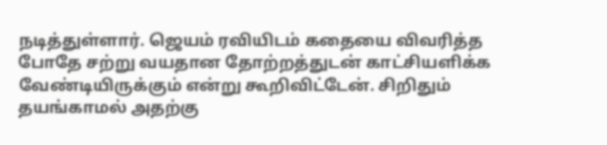நடித்துள்ளார். ஜெயம் ரவியிடம் கதையை விவரித்த போதே சற்று வயதான தோற்றத்துடன் காட்சியளிக்க வேண்டியிருக்கும் என்று கூறிவிட்டேன். சிறிதும் தயங்காமல் அதற்கு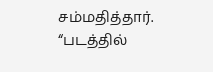சம்மதித்தார்.
“படத்தில்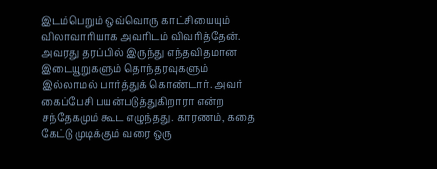இடம்பெறும் ஒவ்வொரு காட்சியையும் விலாவாரியாக அவரிடம் விவரித்தேன். அவரது தரப்பில் இருந்து எந்தவிதமான இடையூறுகளும் தொந்தரவுகளும் இல்லாமல் பார்த்துக் கொண்டார். அவர் கைப்பேசி பயன்படுத்துகிறாரா என்ற சந்தேகமும் கூட எழுந்தது. காரணம், கதை கேட்டு முடிக்கும் வரை ஒரு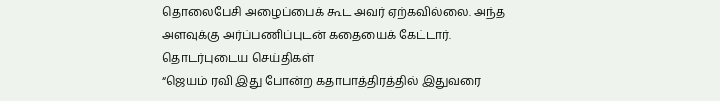தொலைபேசி அழைப்பைக் கூட அவர் ஏற்கவில்லை. அந்த அளவுக்கு அர்ப்பணிப்புடன் கதையைக் கேட்டார்.
தொடர்புடைய செய்திகள்
“ஜெயம் ரவி இது போன்ற கதாபாத்திரத்தில் இதுவரை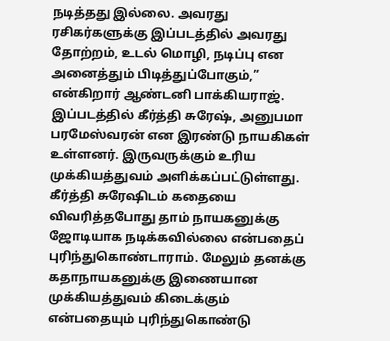நடித்தது இல்லை. அவரது ரசிகர்களுக்கு இப்படத்தில் அவரது தோற்றம், உடல் மொழி, நடிப்பு என அனைத்தும் பிடித்துப்போகும்,” என்கிறார் ஆண்டனி பாக்கியராஜ்.
இப்படத்தில் கீர்த்தி சுரேஷ், அனுபமா பரமேஸ்வரன் என இரண்டு நாயகிகள் உள்ளனர். இருவருக்கும் உரிய முக்கியத்துவம் அளிக்கப்பட்டுள்ளது.
கீர்த்தி சுரேஷிடம் கதையை விவரித்தபோது தாம் நாயகனுக்கு ஜோடியாக நடிக்கவில்லை என்பதைப் புரிந்துகொண்டாராம். மேலும் தனக்கு கதாநாயகனுக்கு இணையான முக்கியத்துவம் கிடைக்கும் என்பதையும் புரிந்துகொண்டு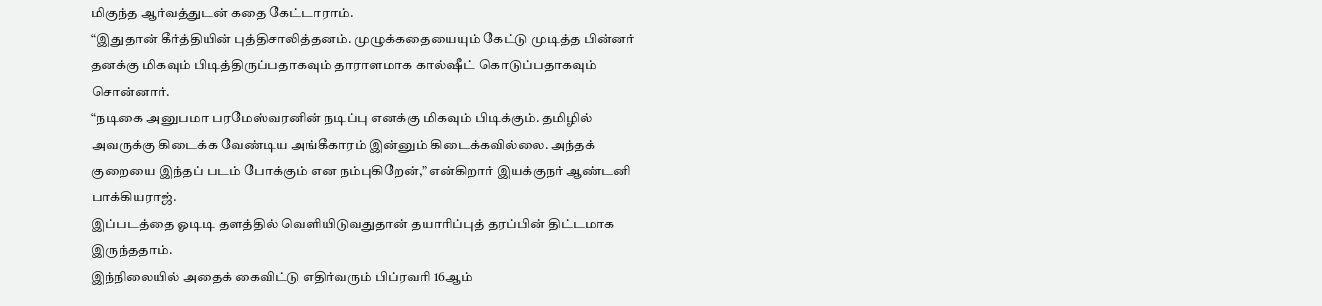மிகுந்த ஆர்வத்துடன் கதை கேட்டாராம்.
“இதுதான் கீர்த்தியின் புத்திசாலித்தனம். முழுக்கதையையும் கேட்டு முடித்த பின்னர் தனக்கு மிகவும் பிடித்திருப்பதாகவும் தாராளமாக கால்ஷீட் கொடுப்பதாகவும் சொன்னார்.
“நடிகை அனுபமா பரமேஸ்வரனின் நடிப்பு எனக்கு மிகவும் பிடிக்கும். தமிழில் அவருக்கு கிடைக்க வேண்டிய அங்கீகாரம் இன்னும் கிடைக்கவில்லை. அந்தக் குறையை இந்தப் படம் போக்கும் என நம்புகிறேன்,” என்கிறார் இயக்குநர் ஆண்டனி பாக்கியராஜ்.
இப்படத்தை ஓடிடி தளத்தில் வெளியிடுவதுதான் தயாரிப்புத் தரப்பின் திட்டமாக இருந்ததாம்.
இந்நிலையில் அதைக் கைவிட்டு எதிர்வரும் பிப்ரவரி 16ஆம்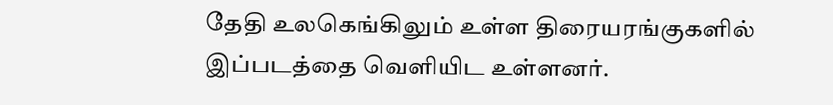தேதி உலகெங்கிலும் உள்ள திரையரங்குகளில் இப்படத்தை வெளியிட உள்ளனர்.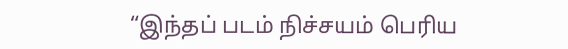“இந்தப் படம் நிச்சயம் பெரிய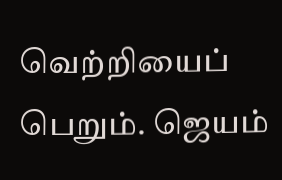வெற்றியைப் பெறும். ஜெயம்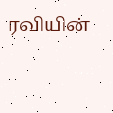ரவியின்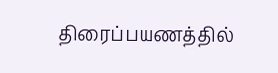திரைப்பயணத்தில்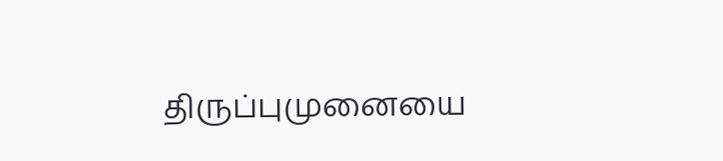திருப்புமுனையை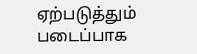ஏற்படுத்தும் படைப்பாக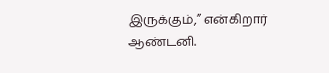இருக்கும்,” என்கிறார் ஆண்டனி.